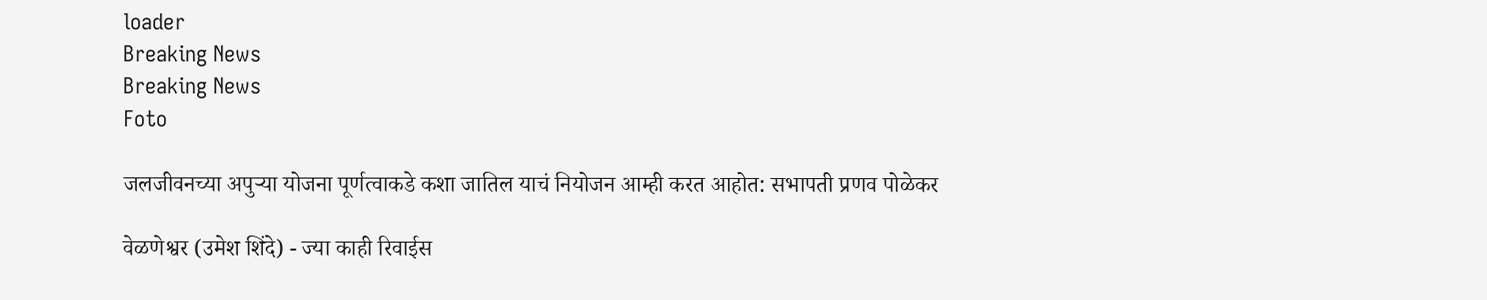loader
Breaking News
Breaking News
Foto

जलजीवनच्या अपुऱ्या योजना पूर्णत्वाकडे कशा जातिल याचं नियोजन आम्ही करत आहोत: सभापती प्रणव पोळेकर

वेळणेश्वर (उमेश शिंदे) - ज्या काही रिवाईस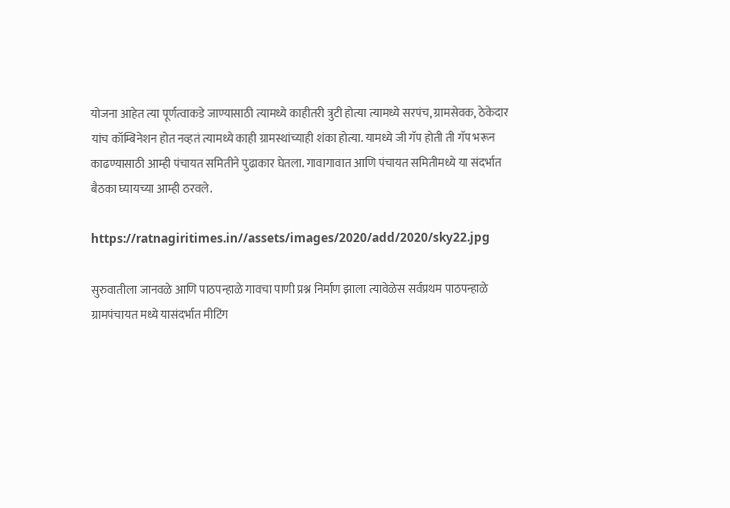योजना आहेत त्या पूर्णत्वाकडे जाण्यासाठी त्यामध्ये काहीतरी त्रुटी होत्या त्यामध्ये सरपंच, ग्रामसेवक, ठेकेदार यांच कॉम्बिनेशन होत नव्हतं त्यामध्ये काही ग्रामस्थांच्याही शंका होत्या. यामध्ये जी गॅप होती ती गॅप भरून काढण्यासाठी आम्ही पंचायत समितीने पुढाकार घेतला. गावागावात आणि पंचायत समितीमध्ये या संदर्भात बैठका घ्यायच्या आम्ही ठरवले.

https://ratnagiritimes.in//assets/images/2020/add/2020/sky22.jpg

सुरुवातीला जानवळे आणि पाठपन्हाळे गावचा पाणी प्रश्न निर्माण झाला त्यावेळेस सर्वप्रथम पाठपन्हाळे ग्रामपंचायत मध्ये यासंदर्भात मीटिंग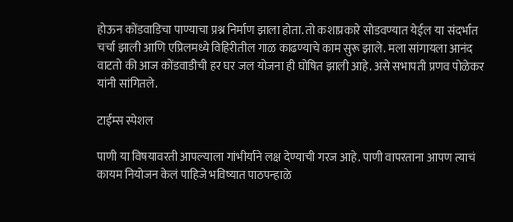होऊन कोंडवाडिचा पाण्याचा प्रश्न निर्माण झाला होता. तो कशाप्रकारे सोडवण्यात येईल या संदर्भात चर्चा झाली आणि एप्रिलमध्ये विहिरीतील गाळ काढण्याचे काम सुरू झाले. मला सांगायला आनंद वाटतो की आज कोंडवाडीची हर घर जल योजना ही घोषित झाली आहे. असे सभापती प्रणव पोळेकर यांनी सांगितले.

टाईम्स स्पेशल

पाणी या विषयावरती आपल्याला गांभीर्याने लक्ष देण्याची गरज आहे. पाणी वापरताना आपण त्याचं कायम नियोजन केलं पाहिजे भविष्यात पाठपन्हाळे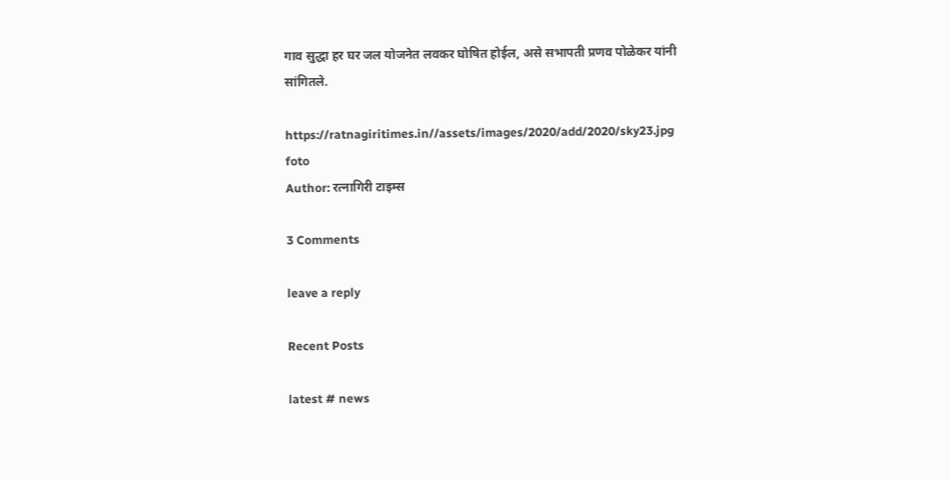गाव सुद्धा हर घर जल योजनेत लवकर घोषित होईल, असे सभापती प्रणव पोळेकर यांनी सांगितले.

https://ratnagiritimes.in//assets/images/2020/add/2020/sky23.jpg
foto
Author: रत्नागिरी टाइम्स

3 Comments

leave a reply

Recent Posts

latest # news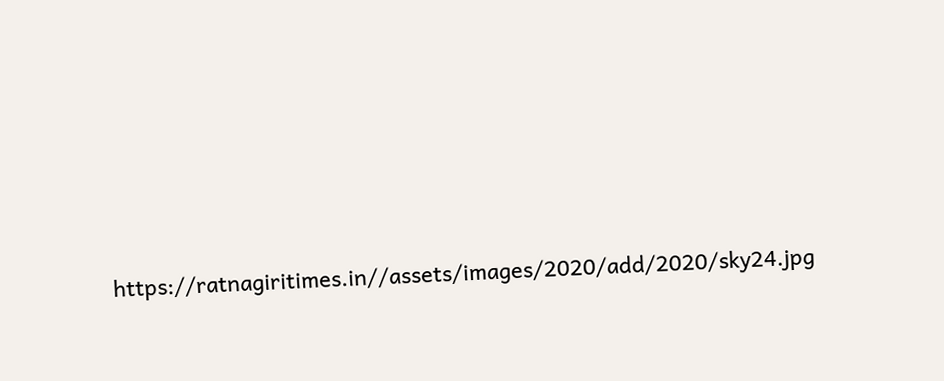https://ratnagiritimes.in//assets/images/2020/add/2020/sky24.jpg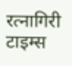रत्नागिरी टाइम्स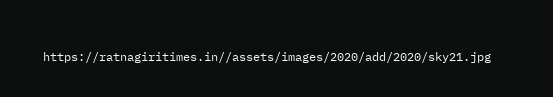https://ratnagiritimes.in//assets/images/2020/add/2020/sky21.jpg